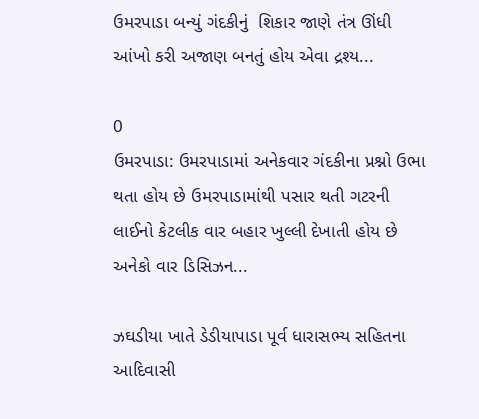ઉમરપાડા બન્યું ગંદકીનું  શિકાર જાણે તંત્ર ઊંધી આંખો કરી અજાણ બનતું હોય એવા દ્રશ્ય...

0
ઉમરપાડા: ઉમરપાડામાં અનેકવાર ગંદકીના પ્રશ્નો ઉભા થતા હોય છે ઉમરપાડામાંથી પસાર થતી ગટરની લાઈનો કેટલીક વાર બહાર ખુલ્લી દેખાતી હોય છે અનેકો વાર ડિસિઝન...

ઝઘડીયા ખાતે ડેડીયાપાડા પૂર્વ ધારાસભ્ય સહિતના આદિવાસી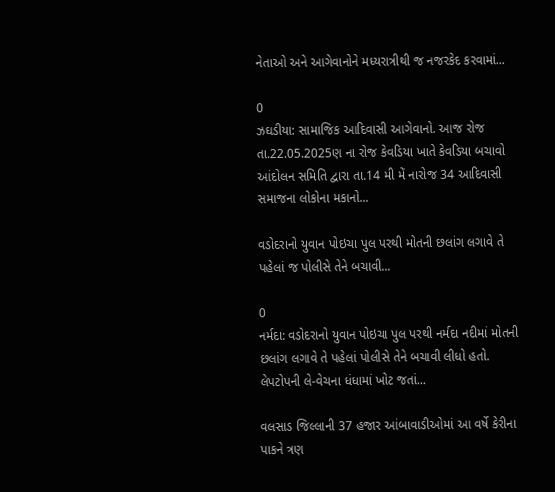નેતાઓ અને આગેવાનોને મધ્યરાત્રીથી જ નજરકેદ કરવામાં...

0
ઝઘડીયા: સામાજિક આદિવાસી આગેવાનો. આજ રોજ તા.22.05.2025ણ ના રોજ કેવડિયા ખાતે કેવડિયા બચાવો આંદોલન સમિતિ દ્વારા તા.14 મી મેં નારોજ 34 આદિવાસી સમાજના લોકોના મકાનો...

વડોદરાનો યુવાન પોઇચા પુલ પરથી મોતની છલાંગ લગાવે તે પહેલાં જ પોલીસે તેને બચાવી...

0
નર્મદા: વડોદરાનો યુવાન પોઇચા પુલ પરથી નર્મદા નદીમાં મોતની છલાંગ લગાવે તે પહેલાં પોલીસે તેને બચાવી લીધો હતો. લેપટોપની લે-વેચના ધંધામાં ખોટ જતાં...

વલસાડ જિલ્લાની 37 હજાર આંબાવાડીઓમાં આ વર્ષે કેરીના પાકને ત્રણ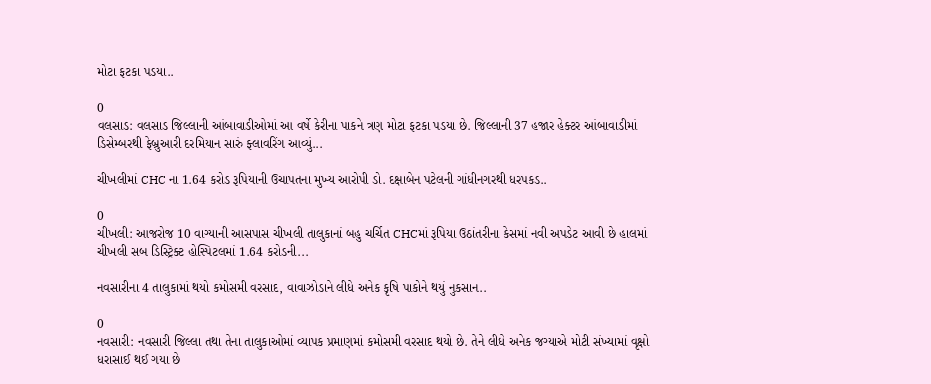મોટા ફટકા પડયા..

0
વલસાડ: વલસાડ જિલ્લાની આંબાવાડીઓમાં આ વર્ષે કેરીના પાકને ત્રણ મોટા ફટકા પડયા છે. જિલ્લાની 37 હજાર હેક્ટર આંબાવાડીમાં ડિસેમ્બરથી ફેબ્રુઆરી દરમિયાન સારું ફ્લાવરિંગ આવ્યું...

ચીખલીમાં CHC ના 1.64 કરોડ રૂપિયાની ઉચાપતના મુખ્ય આરોપી ડો. દક્ષાબેન પટેલની ગાંધીનગરથી ધરપકડ..

0
ચીખલી: આજરોજ 10 વાગ્યાની આસપાસ ચીખલી તાલુકાનાં બહુ ચર્ચિત CHCમાં રૂપિયા ઉઠાંતરીના કેસમાં નવી અપડેટ આવી છે હાલમાં ચીખલી સબ ડિસ્ટ્રિક્ટ હોસ્પિટલમાં 1.64 કરોડની...

નવસારીના 4 તાલુકામાં થયો કમોસમી વરસાદ, વાવાઝોડાને લીધે અનેક કૃષિ પાકોને થયું નુકસાન..

0
નવસારી: નવસારી જિલ્લા તથા તેના તાલુકાઓમાં વ્યાપક પ્રમાણમાં કમોસમી વરસાદ થયો છે. તેને લીધે અનેક જગ્યાએ મોટી સંખ્યામાં વૃક્ષો ધરાસાઈ થઈ ગયા છે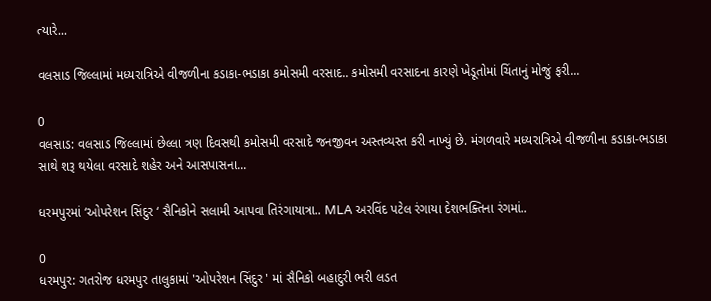ત્યારે...

વલસાડ જિલ્લામાં મધ્યરાત્રિએ વીજળીના કડાકા-ભડાકા કમોસમી વરસાદ.. કમોસમી વરસાદના કારણે ખેડૂતોમાં ચિંતાનું મોજું ફરી...

0
વલસાડ: વલસાડ જિલ્લામાં છેલ્લા ત્રણ દિવસથી કમોસમી વરસાદે જનજીવન અસ્તવ્યસ્ત કરી નાખ્યું છે. મંગળવારે મધ્યરાત્રિએ વીજળીના કડાકા-ભડાકા સાથે શરૂ થયેલા વરસાદે શહેર અને આસપાસના...

ધરમપુરમાં ‘ઓપરેશન સિંદુર ‘ સૈનિકોને સલામી આપવા તિરંગાયાત્રા.. MLA અરવિંદ પટેલ રંગાયા દેશભક્તિના રંગમાં..

0
ધરમપુર: ગતરોજ ધરમપુર તાલુકામાં 'ઓપરેશન સિંદુર ' માં સૈનિકો બહાદુરી ભરી લડત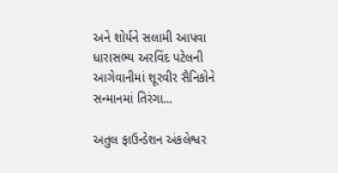અને શોર્યને સલામી આપવા ધારાસભ્ય અરવિંદ પટેલની આગેવાનીમાં શૂરવીર સૈનિકોને સન્માનમાં તિરંગા...

અતુલ ફાઉન્ડેશન અંકલેશ્વર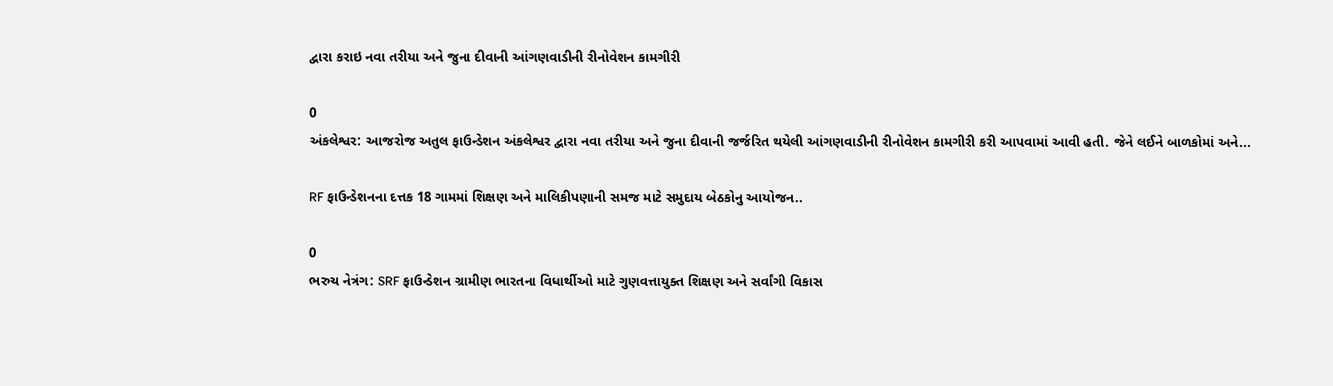દ્વારા કરાઇ નવા તરીયા અને જુના દીવાની આંગણવાડીની રીનોવેશન કામગીરી

0
અંકલેશ્વર: આજરોજ અતુલ ફાઉન્ડેશન અંકલેશ્વર દ્વારા નવા તરીયા અને જુના દીવાની જર્જરિત થયેલી આંગણવાડીની રીનોવેશન કામગીરી કરી આપવામાં આવી હતી. જેને લઈને બાળકોમાં અને...

RF ફાઉન્ડેશનના દત્તક 18 ગામમાં શિક્ષણ અને માલિકીપણાની સમજ માટે સમુદાય બેઠકોનુ આયોજન..

0
ભરુચ નેત્રંગ: SRF ફાઉન્ડેશન ગ્રામીણ ભારતના વિધાર્થીઓ માટે ગુણવત્તાયુક્ત શિક્ષણ અને સર્વાંગી વિકાસ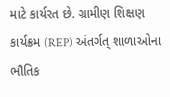માટે કાર્યરત છે. ગ્રામીણ શિક્ષણ કાર્યક્રમ (REP) અંતર્ગત્ શાળાઓના ભૌતિક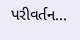પરીવર્તન...